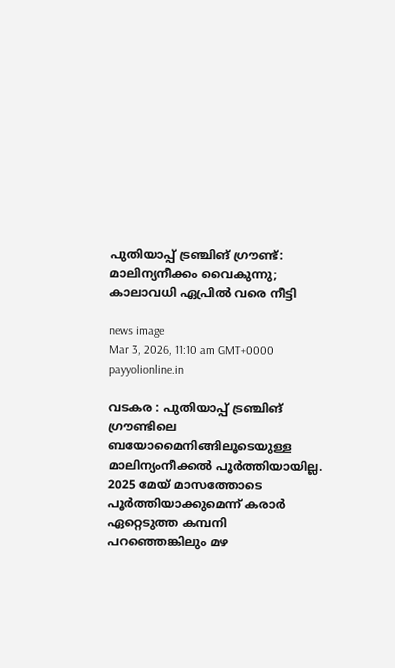പുതിയാപ്പ് ട്രഞ്ചിങ് ഗ്രൗണ്ട്: മാലിന്യനീക്കം വൈകുന്നു; കാലാവധി ഏപ്രിൽ വരെ നീട്ടി

news image
Mar 3, 2026, 11:10 am GMT+0000 payyolionline.in

വടകര : പുതിയാപ്പ് ട്രഞ്ചിങ് ഗ്രൗണ്ടിലെ ബയോമൈനിങ്ങിലൂടെയുള്ള മാലിന്യംനീക്കൽ പൂർത്തിയായില്ല. 2025 മേയ് മാസത്തോടെ പൂർത്തിയാക്കുമെന്ന് കരാർ ഏറ്റെടുത്ത കമ്പനി പറഞ്ഞെങ്കിലും മഴ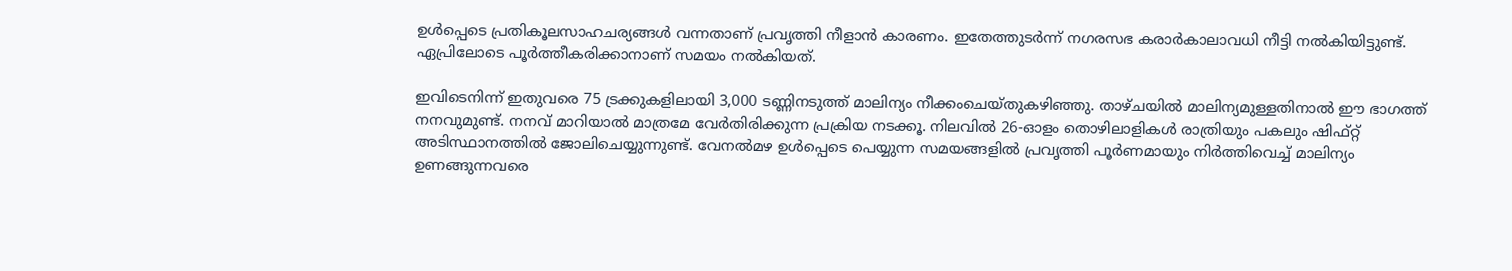ഉൾപ്പെടെ പ്രതികൂലസാഹചര്യങ്ങൾ വന്നതാണ് പ്രവൃത്തി നീളാൻ കാരണം. ഇതേത്തുടർന്ന് നഗരസഭ കരാർകാലാവധി നീട്ടി നൽകിയിട്ടുണ്ട്. ഏപ്രിലോടെ പൂർത്തീകരിക്കാനാണ് സമയം നൽകിയത്.

ഇവിടെനിന്ന് ഇതുവരെ 75 ട്രക്കുകളിലായി 3,000 ടണ്ണിനടുത്ത് മാലിന്യം നീക്കംചെയ്തുകഴിഞ്ഞു. താഴ്ചയിൽ മാലിന്യമുള്ളതിനാൽ ഈ ഭാഗത്ത് നനവുമുണ്ട്. നനവ് മാറിയാൽ മാത്രമേ വേർതിരിക്കുന്ന പ്രക്രിയ നടക്കൂ. നിലവിൽ 26-ഓളം തൊഴിലാളികൾ രാത്രിയും പകലും ഷിഫ്റ്റ് അടിസ്ഥാനത്തിൽ ജോലിചെയ്യുന്നുണ്ട്. വേനൽമഴ ഉൾപ്പെടെ പെയ്യുന്ന സമയങ്ങളിൽ പ്രവൃത്തി പൂർണമായും നിർത്തിവെച്ച് മാലിന്യം ഉണങ്ങുന്നവരെ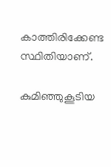കാത്തിരിക്കേണ്ട സ്ഥിതിയാണ്.

കുമിഞ്ഞുകൂടിയ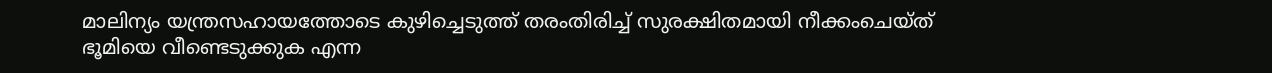മാലിന്യം യന്ത്രസഹായത്തോടെ കുഴിച്ചെടുത്ത് തരംതിരിച്ച് സുരക്ഷിതമായി നീക്കംചെയ്ത് ഭൂമിയെ വീണ്ടെടുക്കുക എന്ന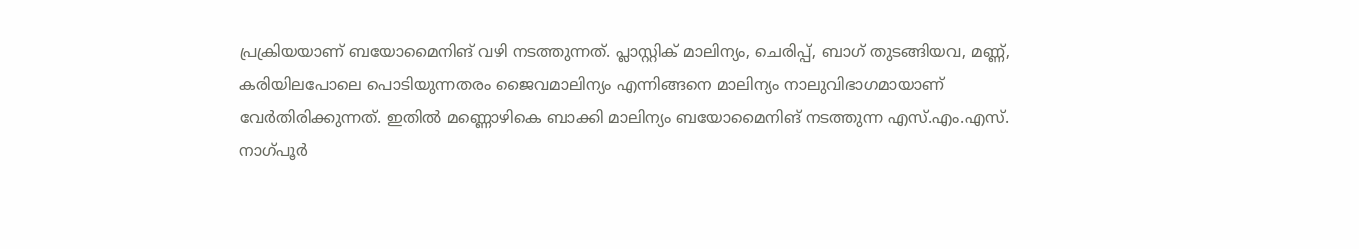പ്രക്രിയയാണ് ബയോമൈനിങ് വഴി നടത്തുന്നത്. പ്ലാസ്റ്റിക് മാലിന്യം, ചെരിപ്പ്, ബാഗ് തുടങ്ങിയവ, മണ്ണ്, കരിയിലപോലെ പൊടിയുന്നതരം ജൈവമാലിന്യം എന്നിങ്ങനെ മാലിന്യം നാലുവിഭാഗമായാണ് വേർതിരിക്കുന്നത്. ഇതിൽ മണ്ണൊഴികെ ബാക്കി മാലിന്യം ബയോമൈനിങ് നടത്തുന്ന എസ്.എം.എസ്. നാഗ്പൂർ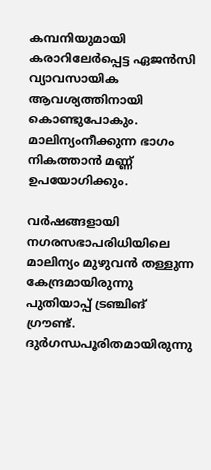കമ്പനിയുമായി കരാറിലേർപ്പെട്ട ഏജൻസി വ്യാവസായിക ആവശ്യത്തിനായി കൊണ്ടുപോകും. മാലിന്യംനീക്കുന്ന ഭാഗം നികത്താൻ മണ്ണ് ഉപയോഗിക്കും.

വർഷങ്ങളായി നഗരസഭാപരിധിയിലെ മാലിന്യം മുഴുവൻ തള്ളുന്ന കേന്ദ്രമായിരുന്നു പുതിയാപ്പ് ട്രഞ്ചിങ് ഗ്രൗണ്ട്. ദുർഗന്ധപൂരിതമായിരുന്നു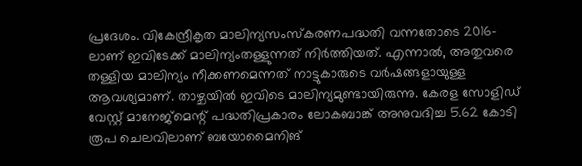പ്രദേശം. വികേന്ദ്രീകൃത മാലിന്യസംസ്കരണപദ്ധതി വന്നതോടെ 2016-ലാണ് ഇവിടേക്ക് മാലിന്യംതള്ളുന്നത് നിർത്തിയത്. എന്നാൽ, അതുവരെ തള്ളിയ മാലിന്യം നീക്കണമെന്നത് നാട്ടുകാരുടെ വർഷങ്ങളായുള്ള ആവശ്യമാണ്. താഴ്ചയിൽ ഇവിടെ മാലിന്യമുണ്ടായിരുന്നു. കേരള സോളിഡ് വേസ്റ്റ് മാനേജ്‌മെന്റ് പദ്ധതിപ്രകാരം ലോകബാങ്ക് അനുവദിച്ച 5.62 കോടി രൂപ ചെലവിലാണ് ബയോമൈനിങ്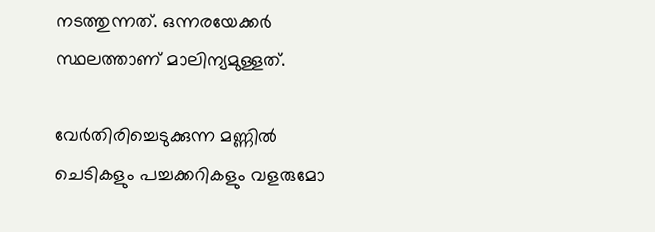നടത്തുന്നത്. ഒന്നരയേക്കർ സ്ഥലത്താണ് മാലിന്യമുള്ളത്.

വേർതിരിച്ചെടുക്കുന്ന മണ്ണിൽ ചെടികളും പച്ചക്കറികളും വളരുമോ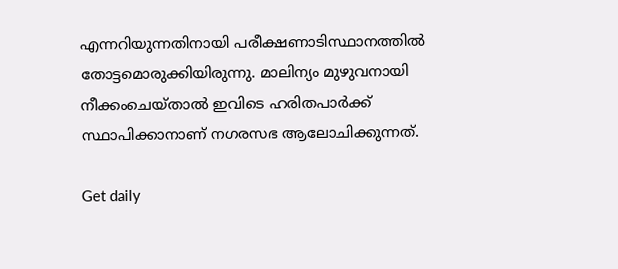എന്നറിയുന്നതിനായി പരീക്ഷണാടിസ്ഥാനത്തിൽ തോട്ടമൊരുക്കിയിരുന്നു. മാലിന്യം മുഴുവനായി നീക്കംചെയ്താൽ ഇവിടെ ഹരിതപാർക്ക് സ്ഥാപിക്കാനാണ് നഗരസഭ ആലോചിക്കുന്നത്.

Get daily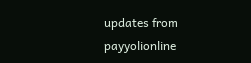updates from payyolionline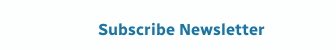Subscribe Newsletter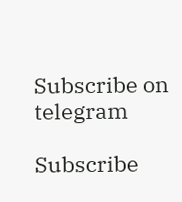Subscribe on telegram

Subscribe